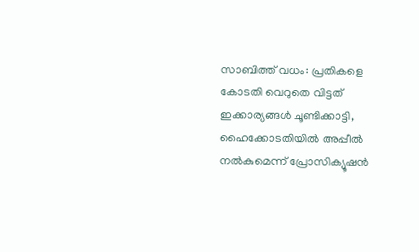സാബിത്ത് വധം: പ്രതികളെ കോടതി വെറുതെ വിട്ടത് ഇക്കാര്യങ്ങള്‍ ചൂണ്ടിക്കാട്ടി, ഹൈക്കോടതിയില്‍ അപ്പീല്‍ നല്‍കുമെന്ന് പ്രോസിക്യൂഷന്‍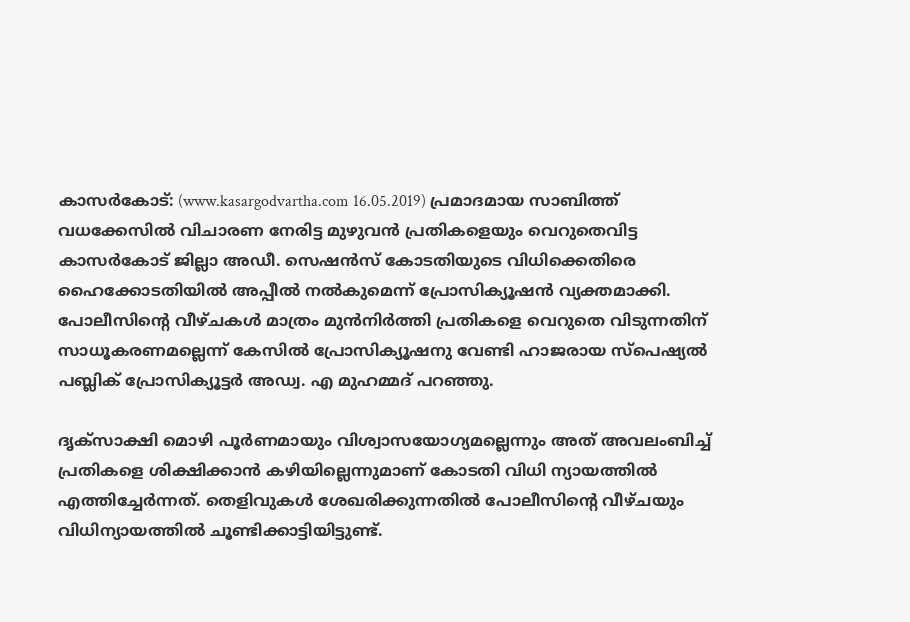കാസര്‍കോട്: (www.kasargodvartha.com 16.05.2019) പ്രമാദമായ സാബിത്ത് വധക്കേസില്‍ വിചാരണ നേരിട്ട മുഴുവന്‍ പ്രതികളെയും വെറുതെവിട്ട കാസര്‍കോട് ജില്ലാ അഡീ. സെഷന്‍സ് കോടതിയുടെ വിധിക്കെതിരെ ഹൈക്കോടതിയില്‍ അപ്പീല്‍ നല്‍കുമെന്ന് പ്രോസിക്യൂഷന്‍ വ്യക്തമാക്കി. പോലീസിന്റെ വീഴ്ചകള്‍ മാത്രം മുന്‍നിര്‍ത്തി പ്രതികളെ വെറുതെ വിടുന്നതിന് സാധൂകരണമല്ലെന്ന് കേസില്‍ പ്രോസിക്യൂഷനു വേണ്ടി ഹാജരായ സ്‌പെഷ്യല്‍ പബ്ലിക് പ്രോസിക്യൂട്ടര്‍ അഡ്വ. എ മുഹമ്മദ് പറഞ്ഞു.

ദൃക്‌സാക്ഷി മൊഴി പൂര്‍ണമായും വിശ്വാസയോഗ്യമല്ലെന്നും അത് അവലംബിച്ച് പ്രതികളെ ശിക്ഷിക്കാന്‍ കഴിയില്ലെന്നുമാണ് കോടതി വിധി ന്യായത്തില്‍ എത്തിച്ചേര്‍ന്നത്. തെളിവുകള്‍ ശേഖരിക്കുന്നതില്‍ പോലീസിന്റെ വീഴ്ചയും വിധിന്യായത്തില്‍ ചൂണ്ടിക്കാട്ടിയിട്ടുണ്ട്.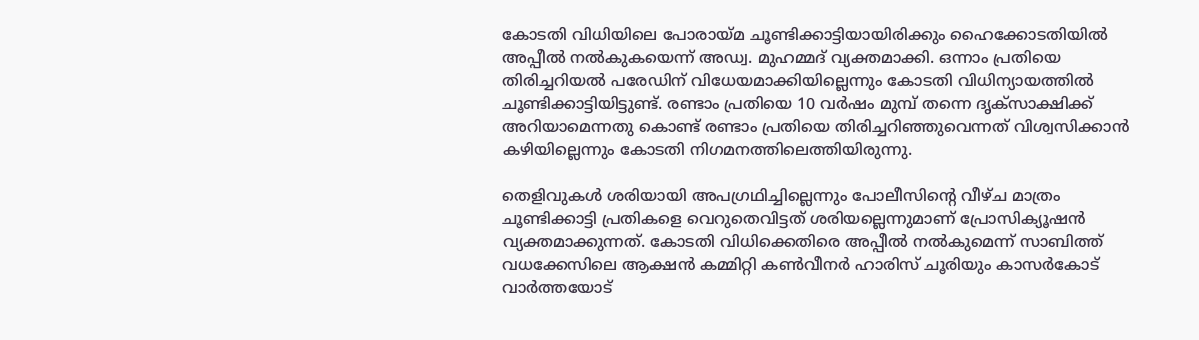കോടതി വിധിയിലെ പോരായ്മ ചൂണ്ടിക്കാട്ടിയായിരിക്കും ഹൈക്കോടതിയില്‍ അപ്പീല്‍ നല്‍കുകയെന്ന് അഡ്വ. മുഹമ്മദ് വ്യക്തമാക്കി. ഒന്നാം പ്രതിയെ തിരിച്ചറിയല്‍ പരേഡിന് വിധേയമാക്കിയില്ലെന്നും കോടതി വിധിന്യായത്തില്‍ ചൂണ്ടിക്കാട്ടിയിട്ടുണ്ട്. രണ്ടാം പ്രതിയെ 10 വര്‍ഷം മുമ്പ് തന്നെ ദൃക്‌സാക്ഷിക്ക് അറിയാമെന്നതു കൊണ്ട് രണ്ടാം പ്രതിയെ തിരിച്ചറിഞ്ഞുവെന്നത് വിശ്വസിക്കാന്‍ കഴിയില്ലെന്നും കോടതി നിഗമനത്തിലെത്തിയിരുന്നു.

തെളിവുകള്‍ ശരിയായി അപഗ്രഥിച്ചില്ലെന്നും പോലീസിന്റെ വീഴ്ച മാത്രം ചൂണ്ടിക്കാട്ടി പ്രതികളെ വെറുതെവിട്ടത് ശരിയല്ലെന്നുമാണ് പ്രോസിക്യൂഷന്‍ വ്യക്തമാക്കുന്നത്. കോടതി വിധിക്കെതിരെ അപ്പീല്‍ നല്‍കുമെന്ന് സാബിത്ത് വധക്കേസിലെ ആക്ഷന്‍ കമ്മിറ്റി കണ്‍വീനര്‍ ഹാരിസ് ചൂരിയും കാസര്‍കോട് വാര്‍ത്തയോട്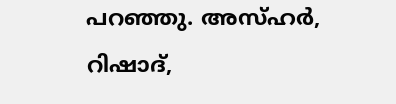പറഞ്ഞു. അസ്ഹര്‍, റിഷാദ്,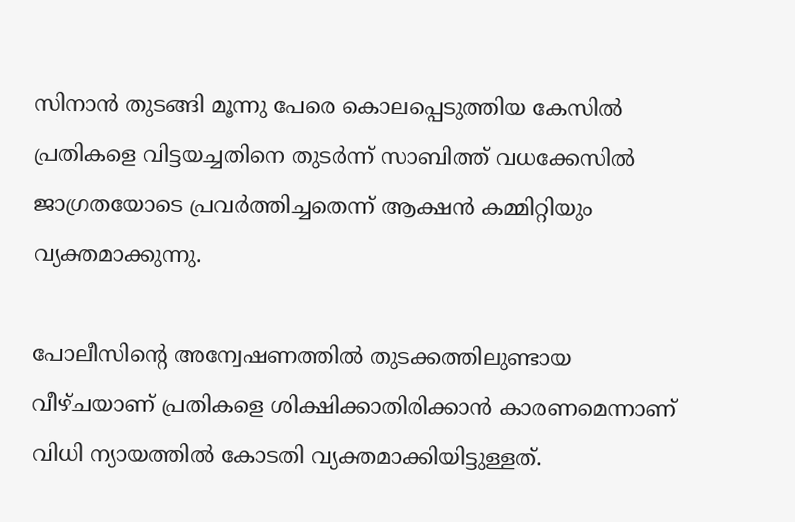സിനാന്‍ തുടങ്ങി മൂന്നു പേരെ കൊലപ്പെടുത്തിയ കേസില്‍ പ്രതികളെ വിട്ടയച്ചതിനെ തുടര്‍ന്ന് സാബിത്ത് വധക്കേസില്‍ ജാഗ്രതയോടെ പ്രവര്‍ത്തിച്ചതെന്ന് ആക്ഷന്‍ കമ്മിറ്റിയും വ്യക്തമാക്കുന്നു.

പോലീസിന്റെ അന്വേഷണത്തില്‍ തുടക്കത്തിലുണ്ടായ വീഴ്ചയാണ് പ്രതികളെ ശിക്ഷിക്കാതിരിക്കാന്‍ കാരണമെന്നാണ് വിധി ന്യായത്തില്‍ കോടതി വ്യക്തമാക്കിയിട്ടുള്ളത്.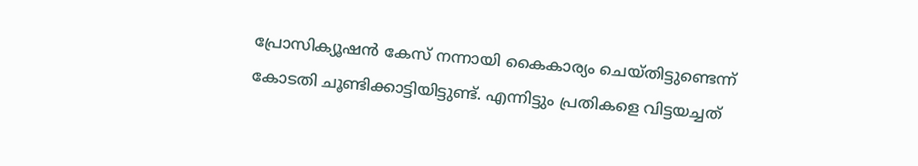പ്രോസിക്യൂഷന്‍ കേസ് നന്നായി കൈകാര്യം ചെയ്തിട്ടുണ്ടെന്ന് കോടതി ചൂണ്ടിക്കാട്ടിയിട്ടുണ്ട്. എന്നിട്ടും പ്രതികളെ വിട്ടയച്ചത്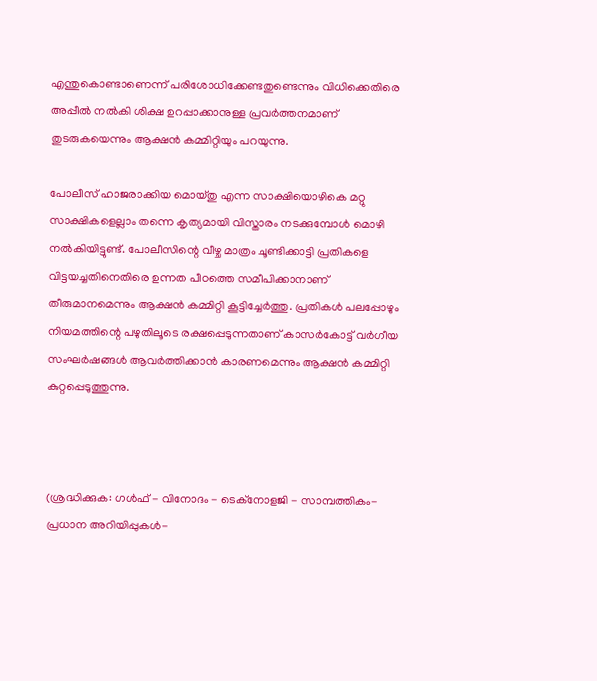എന്തുകൊണ്ടാണെന്ന് പരിശോധിക്കേണ്ടതുണ്ടെന്നും വിധിക്കെതിരെ അപ്പീല്‍ നല്‍കി ശിക്ഷ ഉറപ്പാക്കാനുള്ള പ്രവര്‍ത്തനമാണ് തുടരുകയെന്നും ആക്ഷന്‍ കമ്മിറ്റിയും പറയുന്നു.

പോലീസ് ഹാജരാക്കിയ മൊയ്തു എന്ന സാക്ഷിയൊഴികെ മറ്റു സാക്ഷികളെല്ലാം തന്നെ കൃത്യമായി വിസ്താരം നടക്കുമ്പോള്‍ മൊഴി നല്‍കിയിട്ടുണ്ട്. പോലീസിന്റെ വീഴ്ച മാത്രം ചൂണ്ടിക്കാട്ടി പ്രതികളെ വിട്ടയച്ചതിനെതിരെ ഉന്നത പീഠത്തെ സമീപിക്കാനാണ് തീരുമാനമെന്നും ആക്ഷന്‍ കമ്മിറ്റി കൂട്ടിച്ചേര്‍ത്തു. പ്രതികള്‍ പലപ്പോഴും നിയമത്തിന്റെ പഴുതിലൂടെ രക്ഷപ്പെടുന്നതാണ് കാസര്‍കോട്ട് വര്‍ഗീയ സംഘര്‍ഷങ്ങള്‍ ആവര്‍ത്തിക്കാന്‍ കാരണമെന്നും ആക്ഷന്‍ കമ്മിറ്റി കുറ്റപ്പെടുത്തുന്നു.



(ശ്രദ്ധിക്കുക: ഗൾഫ് - വിനോദം - ടെക്നോളജി - സാമ്പത്തികം- പ്രധാന അറിയിപ്പുകൾ-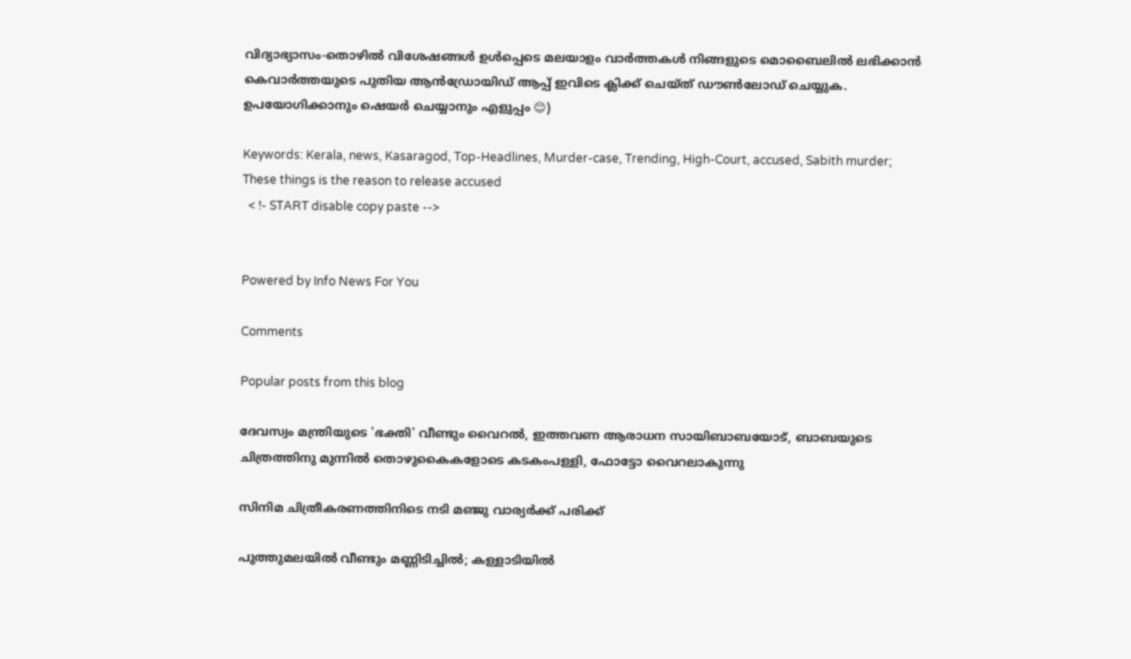വിദ്യാഭ്യാസം-തൊഴിൽ വിശേഷങ്ങൾ ഉൾപ്പെടെ മലയാളം വാർത്തകൾ നിങ്ങളുടെ മൊബൈലിൽ ലഭിക്കാൻ കെവാർത്തയുടെ പുതിയ ആൻഡ്രോയിഡ് ആപ്പ് ഇവിടെ ക്ലിക്ക് ചെയ്ത് ഡൗൺലോഡ് ചെയ്യുക. ഉപയോഗിക്കാനും ഷെയർ ചെയ്യാനും എളുപ്പം 😊)

Keywords: Kerala, news, Kasaragod, Top-Headlines, Murder-case, Trending, High-Court, accused, Sabith murder; These things is the reason to release accused
  < !- START disable copy paste -->


Powered by Info News For You

Comments

Popular posts from this blog

ദേവസ്വം മന്ത്രിയുടെ 'ഭക്തി' വീണ്ടും വൈറല്‍, ഇത്തവണ ആരാധന സായിബാബയോട്, ബാബയുടെ ചിത്രത്തിനു മുന്നില്‍ തൊഴുകൈകളോടെ കടകംപള്ളി, ഫോട്ടോ വൈറലാകുന്നു

സിനിമ ചിത്രീകരണത്തിനിടെ നടി മഞ്ജു വാര്യര്‍ക്ക് പരിക്ക്

പുത്തുമലയില്‍ വീണ്ടും മണ്ണിടിച്ചില്‍; കള്ളാടിയില്‍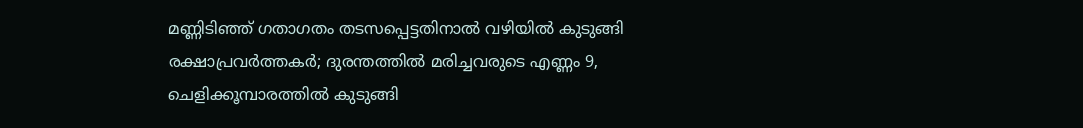മണ്ണിടിഞ്ഞ് ഗതാഗതം തടസപ്പെട്ടതിനാല്‍ വഴിയില്‍ കുടുങ്ങി രക്ഷാപ്രവര്‍ത്തകര്‍; ദുരന്തത്തില്‍ മരിച്ചവരുടെ എണ്ണം 9, ചെളിക്കൂമ്പാരത്തില്‍ കുടുങ്ങി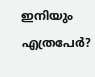ഇനിയും എത്രപേര്‍?